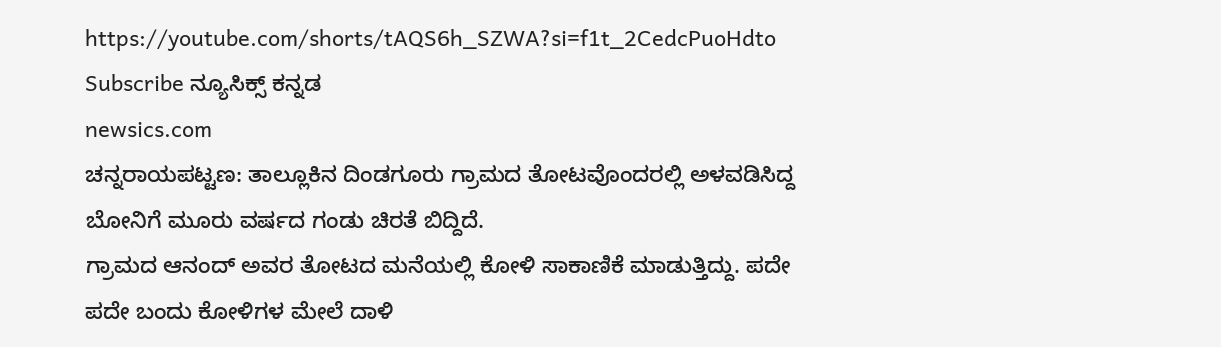https://youtube.com/shorts/tAQS6h_SZWA?si=f1t_2CedcPuoHdto
Subscribe ನ್ಯೂಸಿಕ್ಸ್ ಕನ್ನಡ
newsics.com
ಚನ್ನರಾಯಪಟ್ಟಣ: ತಾಲ್ಲೂಕಿನ ದಿಂಡಗೂರು ಗ್ರಾಮದ ತೋಟವೊಂದರಲ್ಲಿ ಅಳವಡಿಸಿದ್ದ ಬೋನಿಗೆ ಮೂರು ವರ್ಷದ ಗಂಡು ಚಿರತೆ ಬಿದ್ದಿದೆ.
ಗ್ರಾಮದ ಆನಂದ್ ಅವರ ತೋಟದ ಮನೆಯಲ್ಲಿ ಕೋಳಿ ಸಾಕಾಣಿಕೆ ಮಾಡುತ್ತಿದ್ದು. ಪದೇ ಪದೇ ಬಂದು ಕೋಳಿಗಳ ಮೇಲೆ ದಾಳಿ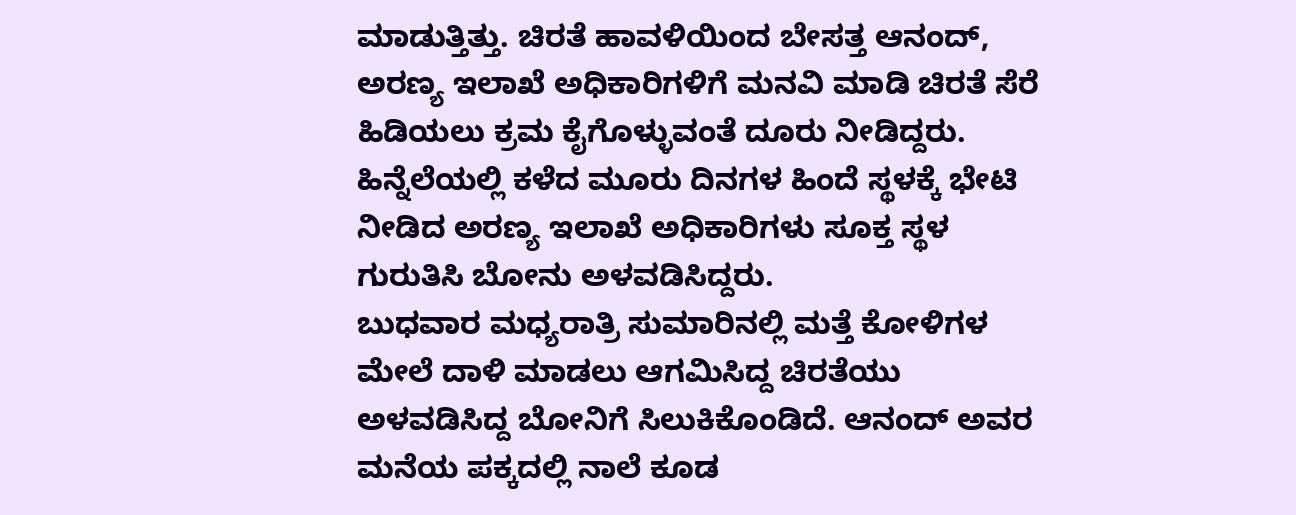ಮಾಡುತ್ತಿತ್ತು. ಚಿರತೆ ಹಾವಳಿಯಿಂದ ಬೇಸತ್ತ ಆನಂದ್, ಅರಣ್ಯ ಇಲಾಖೆ ಅಧಿಕಾರಿಗಳಿಗೆ ಮನವಿ ಮಾಡಿ ಚಿರತೆ ಸೆರೆ ಹಿಡಿಯಲು ಕ್ರಮ ಕೈಗೊಳ್ಳುವಂತೆ ದೂರು ನೀಡಿದ್ದರು. ಹಿನ್ನೆಲೆಯಲ್ಲಿ ಕಳೆದ ಮೂರು ದಿನಗಳ ಹಿಂದೆ ಸ್ಥಳಕ್ಕೆ ಭೇಟಿ ನೀಡಿದ ಅರಣ್ಯ ಇಲಾಖೆ ಅಧಿಕಾರಿಗಳು ಸೂಕ್ತ ಸ್ಥಳ ಗುರುತಿಸಿ ಬೋನು ಅಳವಡಿಸಿದ್ದರು.
ಬುಧವಾರ ಮಧ್ಯರಾತ್ರಿ ಸುಮಾರಿನಲ್ಲಿ ಮತ್ತೆ ಕೋಳಿಗಳ ಮೇಲೆ ದಾಳಿ ಮಾಡಲು ಆಗಮಿಸಿದ್ದ ಚಿರತೆಯು ಅಳವಡಿಸಿದ್ದ ಬೋನಿಗೆ ಸಿಲುಕಿಕೊಂಡಿದೆ. ಆನಂದ್ ಅವರ ಮನೆಯ ಪಕ್ಕದಲ್ಲಿ ನಾಲೆ ಕೂಡ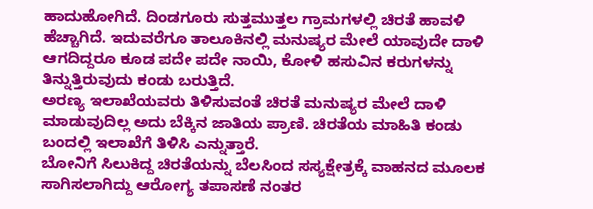ಹಾದುಹೋಗಿದೆ. ದಿಂಡಗೂರು ಸುತ್ತಮುತ್ತಲ ಗ್ರಾಮಗಳಲ್ಲಿ ಚಿರತೆ ಹಾವಳಿ ಹೆಚ್ಚಾಗಿದೆ. ಇದುವರೆಗೂ ತಾಲೂಕಿನಲ್ಲಿ ಮನುಷ್ಯರ ಮೇಲೆ ಯಾವುದೇ ದಾಳಿ ಆಗದಿದ್ದರೂ ಕೂಡ ಪದೇ ಪದೇ ನಾಯಿ, ಕೋಳಿ ಹಸುವಿನ ಕರುಗಳನ್ನು ತಿನ್ನುತ್ತಿರುವುದು ಕಂಡು ಬರುತ್ತಿದೆ.
ಅರಣ್ಯ ಇಲಾಖೆಯವರು ತಿಳಿಸುವಂತೆ ಚಿರತೆ ಮನುಷ್ಯರ ಮೇಲೆ ದಾಳಿ ಮಾಡುವುದಿಲ್ಲ ಅದು ಬೆಕ್ಕಿನ ಜಾತಿಯ ಪ್ರಾಣಿ. ಚಿರತೆಯ ಮಾಹಿತಿ ಕಂಡು ಬಂದಲ್ಲಿ ಇಲಾಖೆಗೆ ತಿಳಿಸಿ ಎನ್ನುತ್ತಾರೆ.
ಬೋನಿಗೆ ಸಿಲುಕಿದ್ದ ಚಿರತೆಯನ್ನು ಬೆಲಸಿಂದ ಸಸ್ಯಕ್ಷೇತ್ರಕ್ಕೆ ವಾಹನದ ಮೂಲಕ ಸಾಗಿಸಲಾಗಿದ್ದು ಆರೋಗ್ಯ ತಪಾಸಣೆ ನಂತರ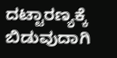ದಟ್ಟಾರಣ್ಯಕ್ಕೆ ಬಿಡುವುದಾಗಿ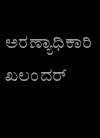ಅರಣ್ಯಾಧಿಕಾರಿ ಖಲಂದರ್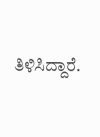ತಿಳಿಸಿದ್ದಾರೆ.